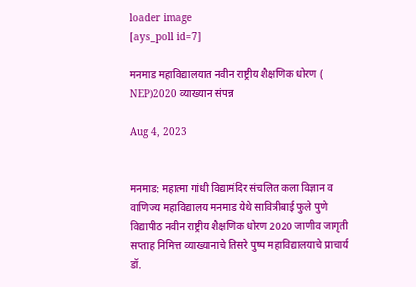loader image
[ays_poll id=7]

मनमाड महाविद्यालयात नवीन राष्ट्रीय शैक्षणिक धोरण ( NEP)2020 व्याख्यान संपन्न

Aug 4, 2023


मनमाड: महात्मा गांधी विद्यामंदिर संचलित कला विज्ञान व वाणिज्य महाविद्यालय मनमाड येथे सावित्रीबाई फुले पुणे विद्यापीठ नवीन राष्ट्रीय शैक्षणिक धोरण 2020 जाणीव जागृती सप्ताह निमित्त व्याख्यानाचे तिसरे पुष्प महाविद्यालयाचे प्राचार्य डॉ.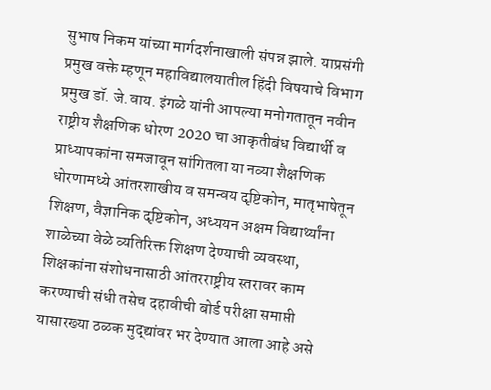सुभाष निकम यांच्या मार्गदर्शनाखाली संपन्न झाले. याप्रसंगी प्रमुख वक्ते म्हणून महाविद्यालयातील हिंदी विषयाचे विभाग प्रमुख डॉ. जे.वाय. इंगळे यांनी आपल्या मनोगतातून नवीन राष्ट्रीय शैक्षणिक धोरण 2020 चा आकृतीबंध विद्यार्थी व प्राध्यापकांना समजावून सांगितला या नव्या शैक्षणिक धोरणामध्ये आंतरशाखीय व समन्वय दृष्टिकोन, मातृभाषेतून शिक्षण, वैज्ञानिक दृष्टिकोन, अध्ययन अक्षम विद्यार्थ्यांना शाळेच्या वेळे व्यतिरिक्त शिक्षण देण्याची व्यवस्था, शिक्षकांना संशोधनासाठी आंतरराष्ट्रीय स्तरावर काम करण्याची संधी तसेच दहावीची बोर्ड परीक्षा समाप्ती यासारख्या ठळक मुद्द्यांवर भर देण्यात आला आहे असे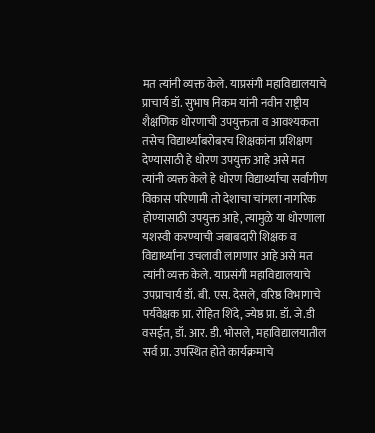मत त्यांनी व्यक्त केले. याप्रसंगी महाविद्यालयाचे प्राचार्य डॉ. सुभाष निकम यांनी नवीन राष्ट्रीय शैक्षणिक धोरणाची उपयुक्तता व आवश्यकता तसेच विद्यार्थ्यांबरोबरच शिक्षकांना प्रशिक्षण देण्यासाठी हे धोरण उपयुक्त आहे असे मत त्यांनी व्यक्त केले हे धोरण विद्यार्थ्यांचा सर्वांगीण विकास परिणामी तो देशाचा चांगला नागरिक होण्यासाठी उपयुक्त आहे, त्यामुळे या धोरणाला यशस्वी करण्याची जबाबदारी शिक्षक व विद्यार्थ्यांना उचलावी लागणार आहे असे मत त्यांनी व्यक्त केले. याप्रसंगी महाविद्यालयाचे उपप्राचार्य डॉ. बी. एस. देसले, वरिष्ठ विभागाचे पर्यवेक्षक प्रा. रोहित शिंदे, ज्येष्ठ प्रा. डॉ. जे.डी वसईत, डॉ. आर. डी. भोसले, महाविद्यालयातील सर्व प्रा. उपस्थित होते कार्यक्रमाचे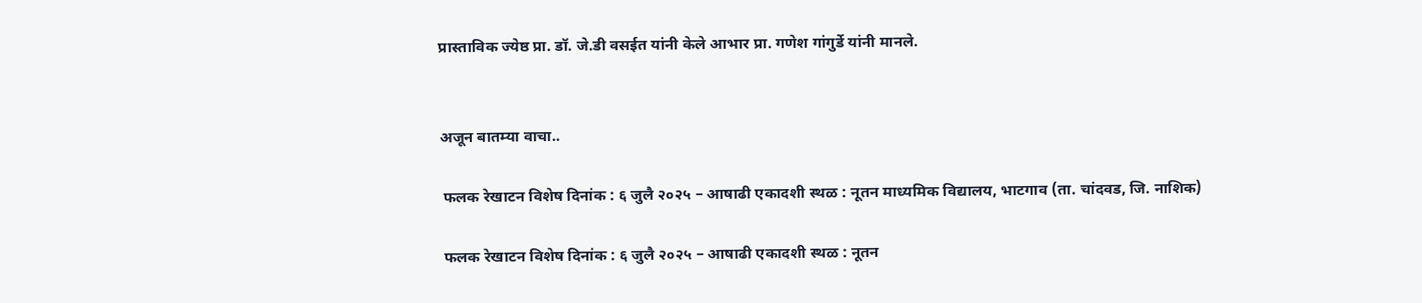प्रास्ताविक ज्येष्ठ प्रा. डॉ. जे.डी वसईत यांनी केले आभार प्रा. गणेश गांगुर्डे यांनी मानले.


अजून बातम्या वाचा..

 फलक रेखाटन विशेष दिनांक : ६ जुलै २०२५ – आषाढी एकादशी स्थळ : नूतन माध्यमिक विद्यालय, भाटगाव (ता. चांदवड, जि. नाशिक)

 फलक रेखाटन विशेष दिनांक : ६ जुलै २०२५ – आषाढी एकादशी स्थळ : नूतन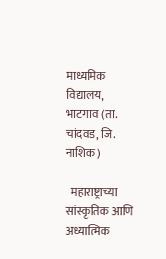माध्यमिक विद्यालय, भाटगाव (ता. चांदवड, जि. नाशिक)

  महाराष्ट्राच्या सांस्कृतिक आणि अध्यात्मिक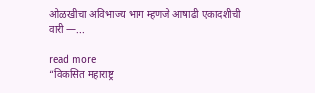ओळखीचा अविभाज्य भाग म्हणजे आषाढी एकादशीची वारी —...

read more
“विकसित महाराष्ट्र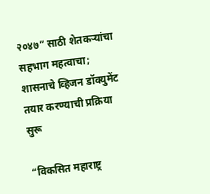२०४७” साठी शेतकऱ्यांचा सहभाग महत्वाचा; शासनाचे व्हिजन डॉक्युमेंट तयार करण्याची प्रक्रिया सुरू

“विकसित महाराष्ट्र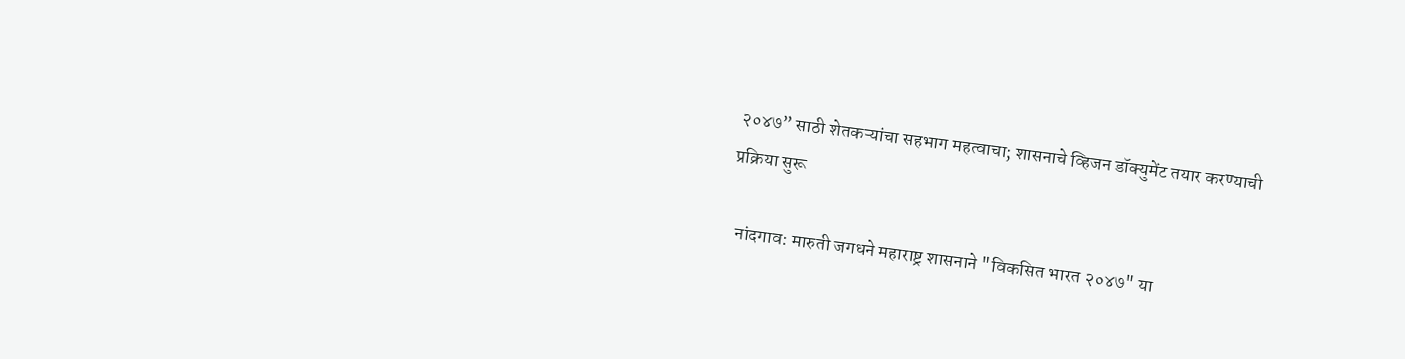२०४७” साठी शेतकऱ्यांचा सहभाग महत्वाचा; शासनाचे व्हिजन डॉक्युमेंट तयार करण्याची प्रक्रिया सुरू

  नांदगाव: मारुती जगधने महाराष्ट्र शासनाने "विकसित भारत २०४७" या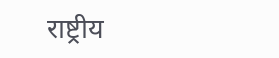राष्ट्रीय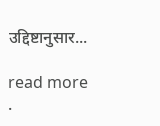उद्दिष्टानुसार...

read more
.